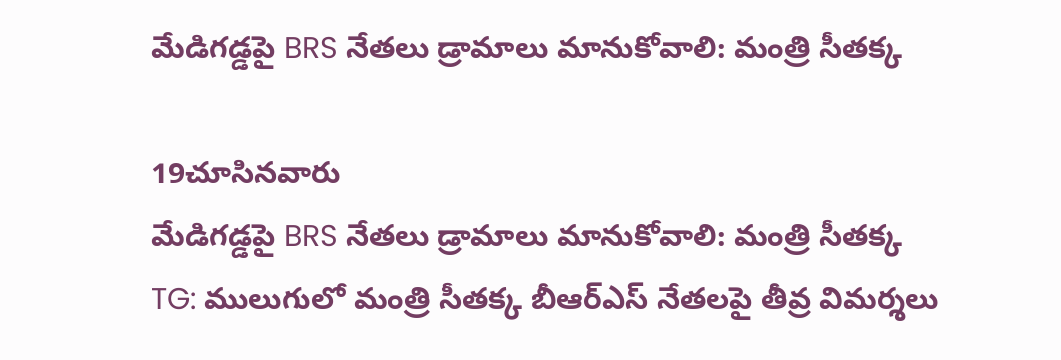మేడిగడ్డపై BRS నేతలు డ్రామాలు మానుకోవాలి: మంత్రి సీతక్క

19చూసినవారు
మేడిగడ్డపై BRS నేతలు డ్రామాలు మానుకోవాలి: మంత్రి సీతక్క
TG: ములుగులో మంత్రి సీతక్క బీఆర్‌ఎస్‌ నేతలపై తీవ్ర విమర్శలు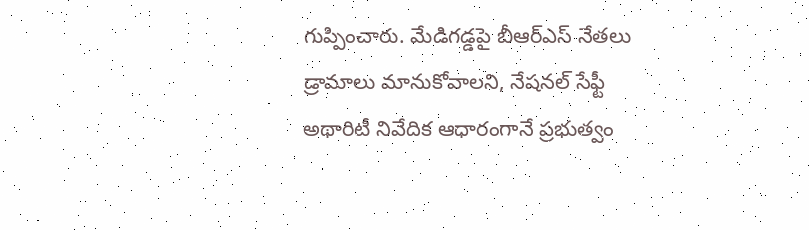గుప్పించారు. మేడిగడ్డపై బీఆర్‌ఎస్‌ నేతలు డ్రామాలు మానుకోవాలని, నేషనల్‌ సేఫ్టీ అథారిటీ నివేదిక ఆధారంగానే ప్రభుత్వం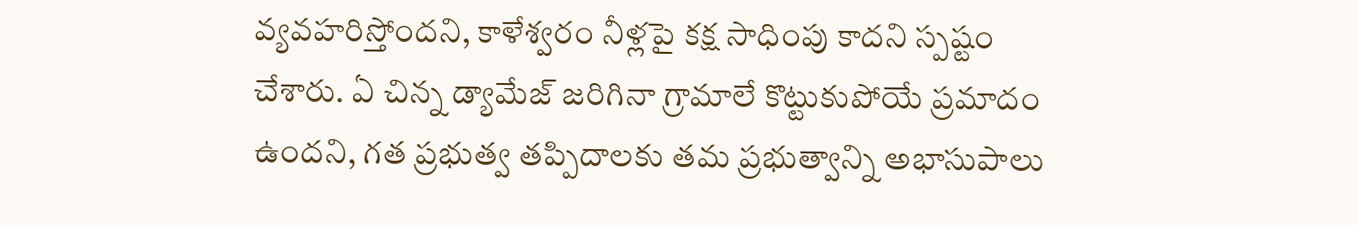వ్యవహరిస్తోందని, కాళేశ్వరం నీళ్లపై కక్ష సాధింపు కాదని స్పష్టం చేశారు. ఏ చిన్న డ్యామేజ్‌ జరిగినా గ్రామాలే కొట్టుకుపోయే ప్రమాదం ఉందని, గత ప్రభుత్వ తప్పిదాలకు తమ ప్రభుత్వాన్ని అభాసుపాలు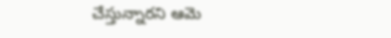చేస్తున్నారని ఆమె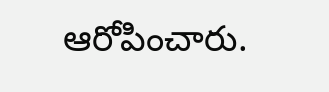ఆరోపించారు.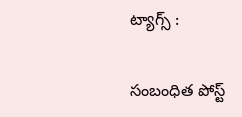ట్యాగ్స్ :

సంబంధిత పోస్ట్